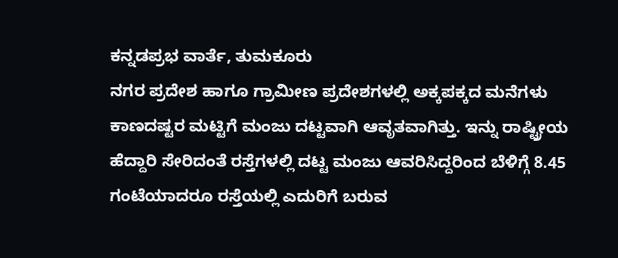ಕನ್ನಡಪ್ರಭ ವಾರ್ತೆ, ತುಮಕೂರು
ನಗರ ಪ್ರದೇಶ ಹಾಗೂ ಗ್ರಾಮೀಣ ಪ್ರದೇಶಗಳಲ್ಲಿ ಅಕ್ಕಪಕ್ಕದ ಮನೆಗಳು ಕಾಣದಷ್ಟರ ಮಟ್ಟಿಗೆ ಮಂಜು ದಟ್ಟವಾಗಿ ಆವೃತವಾಗಿತ್ತು. ಇನ್ನು ರಾಷ್ಟ್ರೀಯ ಹೆದ್ದಾರಿ ಸೇರಿದಂತೆ ರಸ್ತೆಗಳಲ್ಲಿ ದಟ್ಟ ಮಂಜು ಆವರಿಸಿದ್ದರಿಂದ ಬೆಳಿಗ್ಗೆ 8.45 ಗಂಟೆಯಾದರೂ ರಸ್ತೆಯಲ್ಲಿ ಎದುರಿಗೆ ಬರುವ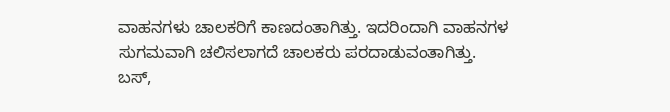ವಾಹನಗಳು ಚಾಲಕರಿಗೆ ಕಾಣದಂತಾಗಿತ್ತು. ಇದರಿಂದಾಗಿ ವಾಹನಗಳ ಸುಗಮವಾಗಿ ಚಲಿಸಲಾಗದೆ ಚಾಲಕರು ಪರದಾಡುವಂತಾಗಿತ್ತು.
ಬಸ್,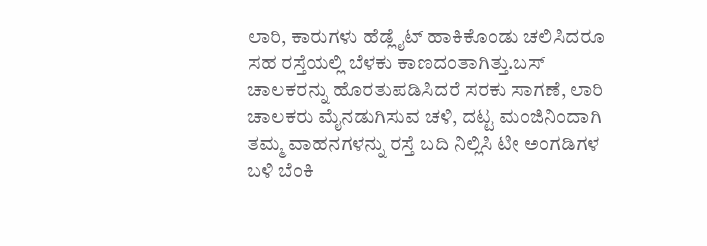ಲಾರಿ, ಕಾರುಗಳು ಹೆಡ್ಲೈಟ್ ಹಾಕಿಕೊಂಡು ಚಲಿಸಿದರೂ ಸಹ ರಸ್ತೆಯಲ್ಲಿ ಬೆಳಕು ಕಾಣದಂತಾಗಿತ್ತು.ಬಸ್ ಚಾಲಕರನ್ನು ಹೊರತುಪಡಿಸಿದರೆ ಸರಕು ಸಾಗಣೆ, ಲಾರಿ ಚಾಲಕರು ಮೈನಡುಗಿಸುವ ಚಳಿ, ದಟ್ಟ ಮಂಜಿನಿಂದಾಗಿ ತಮ್ಮ ವಾಹನಗಳನ್ನು ರಸ್ತೆ ಬದಿ ನಿಲ್ಲಿಸಿ ಟೀ ಅಂಗಡಿಗಳ ಬಳಿ ಬೆಂಕಿ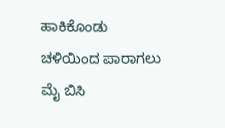ಹಾಕಿಕೊಂಡು ಚಳಿಯಿಂದ ಪಾರಾಗಲು ಮೈ ಬಿಸಿ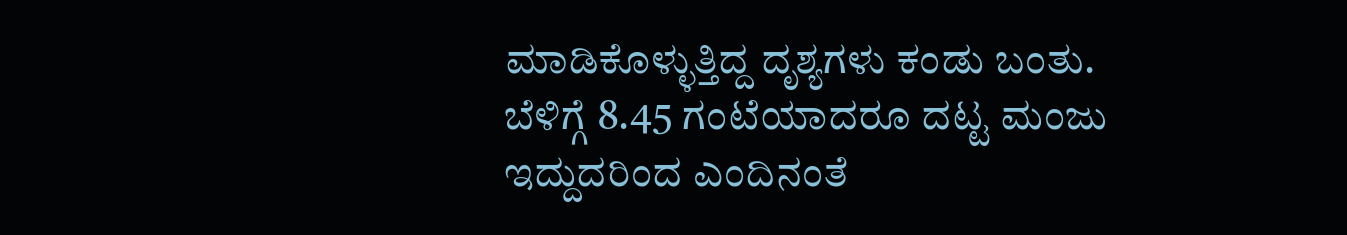ಮಾಡಿಕೊಳ್ಳುತ್ತಿದ್ದ ದೃಶ್ಯಗಳು ಕಂಡು ಬಂತು.
ಬೆಳಿಗ್ಗೆ 8.45 ಗಂಟೆಯಾದರೂ ದಟ್ಟ ಮಂಜು ಇದ್ದುದರಿಂದ ಎಂದಿನಂತೆ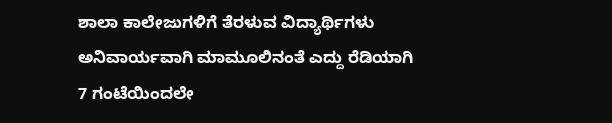ಶಾಲಾ ಕಾಲೇಜುಗಳಿಗೆ ತೆರಳುವ ವಿದ್ಯಾರ್ಥಿಗಳು ಅನಿವಾರ್ಯವಾಗಿ ಮಾಮೂಲಿನಂತೆ ಎದ್ದು ರೆಡಿಯಾಗಿ 7 ಗಂಟೆಯಿಂದಲೇ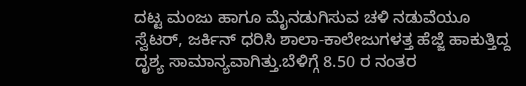ದಟ್ಟ ಮಂಜು ಹಾಗೂ ಮೈನಡುಗಿಸುವ ಚಳಿ ನಡುವೆಯೂ ಸ್ವೆಟರ್, ಜರ್ಕಿನ್ ಧರಿಸಿ ಶಾಲಾ-ಕಾಲೇಜುಗಳತ್ತ ಹೆಜ್ಜೆ ಹಾಕುತ್ತಿದ್ದ ದೃಶ್ಯ ಸಾಮಾನ್ಯವಾಗಿತ್ತು.ಬೆಳಿಗ್ಗೆ 8.50 ರ ನಂತರ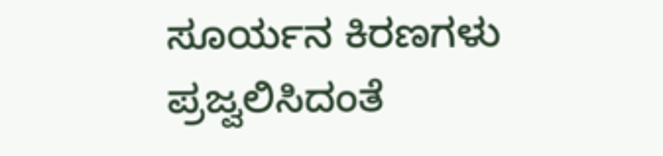ಸೂರ್ಯನ ಕಿರಣಗಳು ಪ್ರಜ್ವಲಿಸಿದಂತೆ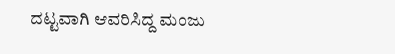ದಟ್ಟವಾಗಿ ಆವರಿಸಿದ್ದ ಮಂಜು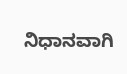ನಿಧಾನವಾಗಿ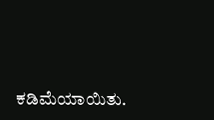ಕಡಿಮೆಯಾಯಿತು.